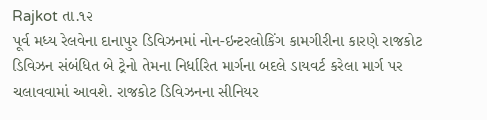Rajkot તા.૧૨
પૂર્વ મધ્ય રેલવેના દાનાપુર ડિવિઝનમાં નોન-ઇન્ટરલોકિંગ કામગીરીના કારણે રાજકોટ ડિવિઝન સંબંધિત બે ટ્રેનો તેમના નિર્ધારિત માર્ગના બદલે ડાયવર્ટ કરેલા માર્ગ પર ચલાવવામાં આવશે. રાજકોટ ડિવિઝનના સીનિયર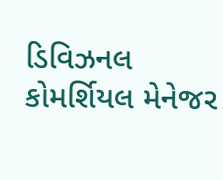ડિવિઝનલ કોમર્શિયલ મેનેજર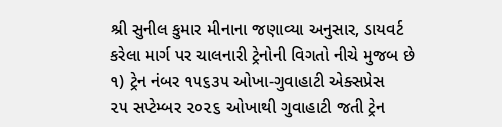શ્રી સુનીલ કુમાર મીનાના જણાવ્યા અનુસાર, ડાયવર્ટ કરેલા માર્ગ પર ચાલનારી ટ્રેનોની વિગતો નીચે મુજબ છે
૧) ટ્રેન નંબર ૧૫૬૩૫ ઓખા-ગુવાહાટી એક્સપ્રેસ
૨૫ સપ્ટેમ્બર ૨૦૨૬ ઓખાથી ગુવાહાટી જતી ટ્રેન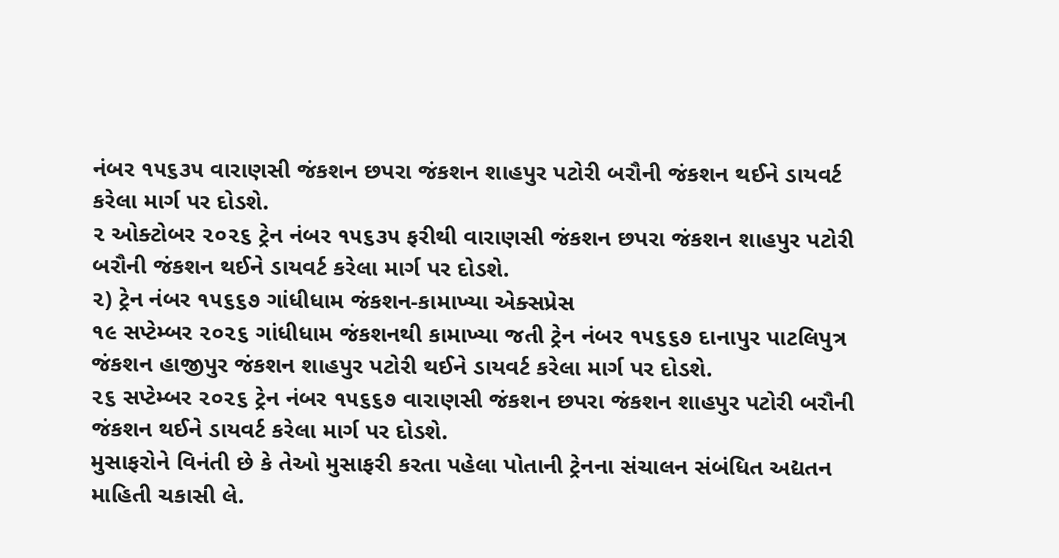નંબર ૧૫૬૩૫ વારાણસી જંકશન છપરા જંકશન શાહપુર પટોરી બરૌની જંકશન થઈને ડાયવર્ટ કરેલા માર્ગ પર દોડશે.
૨ ઓક્ટોબર ૨૦૨૬ ટ્રેન નંબર ૧૫૬૩૫ ફરીથી વારાણસી જંકશન છપરા જંકશન શાહપુર પટોરી બરૌની જંકશન થઈને ડાયવર્ટ કરેલા માર્ગ પર દોડશે.
૨) ટ્રેન નંબર ૧૫૬૬૭ ગાંધીધામ જંકશન-કામાખ્યા એક્સપ્રેસ
૧૯ સપ્ટેમ્બર ૨૦૨૬ ગાંધીધામ જંકશનથી કામાખ્યા જતી ટ્રેન નંબર ૧૫૬૬૭ દાનાપુર પાટલિપુત્ર જંકશન હાજીપુર જંકશન શાહપુર પટોરી થઈને ડાયવર્ટ કરેલા માર્ગ પર દોડશે.
૨૬ સપ્ટેમ્બર ૨૦૨૬ ટ્રેન નંબર ૧૫૬૬૭ વારાણસી જંકશન છપરા જંકશન શાહપુર પટોરી બરૌની જંકશન થઈને ડાયવર્ટ કરેલા માર્ગ પર દોડશે.
મુસાફરોને વિનંતી છે કે તેઓ મુસાફરી કરતા પહેલા પોતાની ટ્રેનના સંચાલન સંબંધિત અદ્યતન માહિતી ચકાસી લે.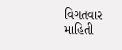વિગતવાર માહિતી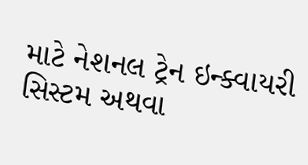માટે નેશનલ ટ્રેન ઇન્ક્વાયરી સિસ્ટમ અથવા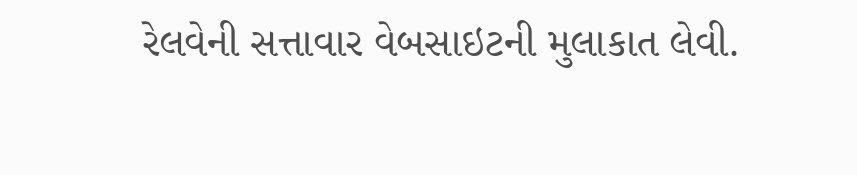રેલવેની સત્તાવાર વેબસાઇટની મુલાકાત લેવી.